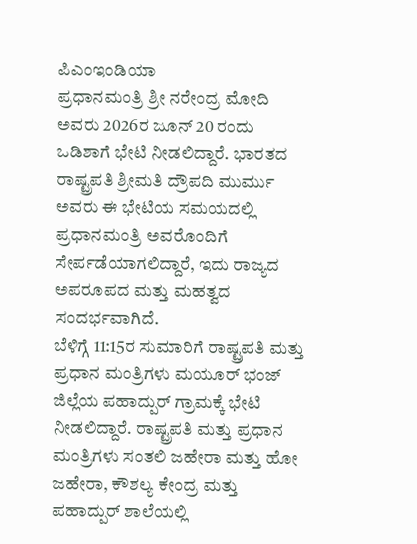ಪಿಎಂಇಂಡಿಯಾ
ಪ್ರಧಾನಮಂತ್ರಿ ಶ್ರೀ ನರೇಂದ್ರ ಮೋದಿ ಅವರು 2026ರ ಜೂನ್ 20 ರಂದು ಒಡಿಶಾಗೆ ಭೇಟಿ ನೀಡಲಿದ್ದಾರೆ. ಭಾರತದ ರಾಷ್ಟ್ರಪತಿ ಶ್ರೀಮತಿ ದ್ರೌಪದಿ ಮುರ್ಮು ಅವರು ಈ ಭೇಟಿಯ ಸಮಯದಲ್ಲಿ ಪ್ರಧಾನಮಂತ್ರಿ ಅವರೊಂದಿಗೆ ಸೇರ್ಪಡೆಯಾಗಲಿದ್ದಾರೆ, ಇದು ರಾಜ್ಯದ ಅಪರೂಪದ ಮತ್ತು ಮಹತ್ವದ ಸಂದರ್ಭವಾಗಿದೆ.
ಬೆಳಿಗ್ಗೆ 11:15ರ ಸುಮಾರಿಗೆ ರಾಷ್ಟ್ರಪತಿ ಮತ್ತು ಪ್ರಧಾನ ಮಂತ್ರಿಗಳು ಮಯೂರ್ ಭಂಜ್ ಜಿಲ್ಲೆಯ ಪಹಾದ್ಪುರ್ ಗ್ರಾಮಕ್ಕೆ ಭೇಟಿ ನೀಡಲಿದ್ದಾರೆ. ರಾಷ್ಟ್ರಪತಿ ಮತ್ತು ಪ್ರಧಾನ ಮಂತ್ರಿಗಳು ಸಂತಲಿ ಜಹೇರಾ ಮತ್ತು ಹೋ ಜಹೇರಾ, ಕೌಶಲ್ಯ ಕೇಂದ್ರ ಮತ್ತು ಪಹಾದ್ಪುರ್ ಶಾಲೆಯಲ್ಲಿ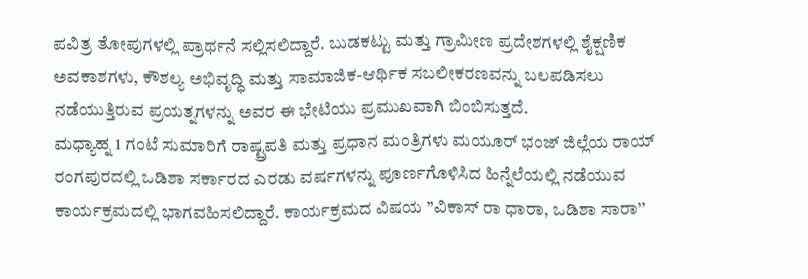ಪವಿತ್ರ ತೋಪುಗಳಲ್ಲಿ ಪ್ರಾರ್ಥನೆ ಸಲ್ಲಿಸಲಿದ್ದಾರೆ. ಬುಡಕಟ್ಟು ಮತ್ತು ಗ್ರಾಮೀಣ ಪ್ರದೇಶಗಳಲ್ಲಿ ಶೈಕ್ಷಣಿಕ ಅವಕಾಶಗಳು, ಕೌಶಲ್ಯ ಅಭಿವೃದ್ಧಿ ಮತ್ತು ಸಾಮಾಜಿಕ-ಆರ್ಥಿಕ ಸಬಲೀಕರಣವನ್ನು ಬಲಪಡಿಸಲು ನಡೆಯುತ್ತಿರುವ ಪ್ರಯತ್ನಗಳನ್ನು ಅವರ ಈ ಭೇಟಿಯು ಪ್ರಮುಖವಾಗಿ ಬಿಂಬಿಸುತ್ತದೆ.
ಮಧ್ಯಾಹ್ನ 1 ಗಂಟೆ ಸುಮಾರಿಗೆ ರಾಷ್ಟ್ರಪತಿ ಮತ್ತು ಪ್ರಧಾನ ಮಂತ್ರಿಗಳು ಮಯೂರ್ ಭಂಜ್ ಜಿಲ್ಲೆಯ ರಾಯ್ ರಂಗಪುರದಲ್ಲಿ ಒಡಿಶಾ ಸರ್ಕಾರದ ಎರಡು ವರ್ಷಗಳನ್ನು ಪೂರ್ಣಗೊಳಿಸಿದ ಹಿನ್ನೆಲೆಯಲ್ಲಿ ನಡೆಯುವ ಕಾರ್ಯಕ್ರಮದಲ್ಲಿ ಭಾಗವಹಿಸಲಿದ್ದಾರೆ. ಕಾರ್ಯಕ್ರಮದ ವಿಷಯ ”ವಿಕಾಸ್ ರಾ ಧಾರಾ, ಒಡಿಶಾ ಸಾರಾ’’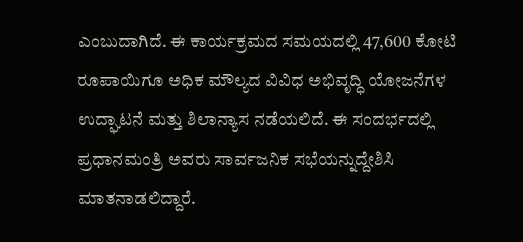ಎಂಬುದಾಗಿದೆ. ಈ ಕಾರ್ಯಕ್ರಮದ ಸಮಯದಲ್ಲಿ 47,600 ಕೋಟಿ ರೂಪಾಯಿಗೂ ಅಧಿಕ ಮೌಲ್ಯದ ವಿವಿಧ ಅಭಿವೃದ್ಧಿ ಯೋಜನೆಗಳ ಉದ್ಘಾಟನೆ ಮತ್ತು ಶಿಲಾನ್ಯಾಸ ನಡೆಯಲಿದೆ. ಈ ಸಂದರ್ಭದಲ್ಲಿ ಪ್ರಧಾನಮಂತ್ರಿ ಅವರು ಸಾರ್ವಜನಿಕ ಸಭೆಯನ್ನುದ್ದೇಶಿಸಿ ಮಾತನಾಡಲಿದ್ದಾರೆ.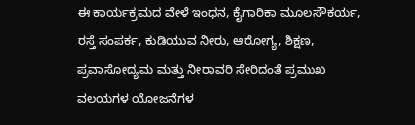ಈ ಕಾರ್ಯಕ್ರಮದ ವೇಳೆ ಇಂಧನ, ಕೈಗಾರಿಕಾ ಮೂಲಸೌಕರ್ಯ, ರಸ್ತೆ ಸಂಪರ್ಕ, ಕುಡಿಯುವ ನೀರು, ಆರೋಗ್ಯ, ಶಿಕ್ಷಣ, ಪ್ರವಾಸೋದ್ಯಮ ಮತ್ತು ನೀರಾವರಿ ಸೇರಿದಂತೆ ಪ್ರಮುಖ ವಲಯಗಳ ಯೋಜನೆಗಳ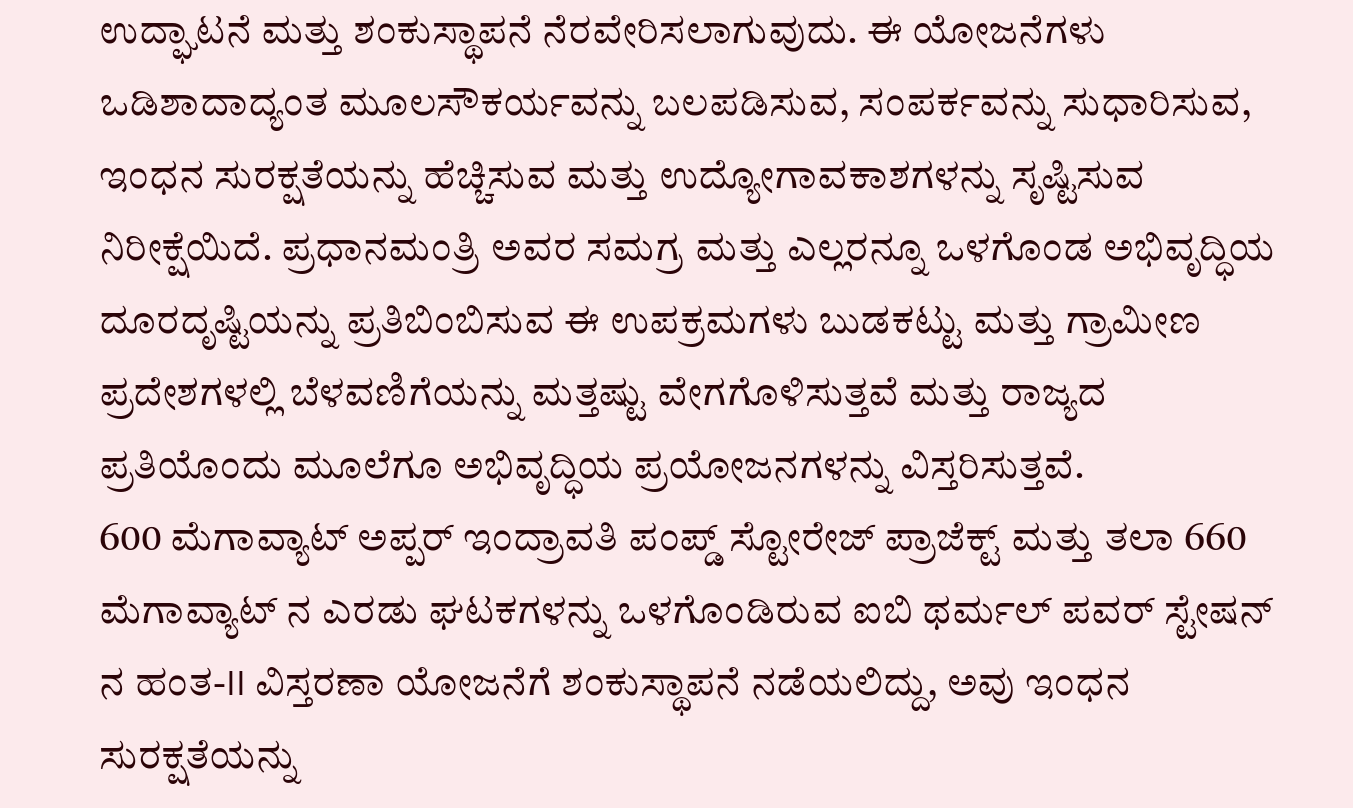ಉದ್ಘಾಟನೆ ಮತ್ತು ಶಂಕುಸ್ಥಾಪನೆ ನೆರವೇರಿಸಲಾಗುವುದು. ಈ ಯೋಜನೆಗಳು ಒಡಿಶಾದಾದ್ಯಂತ ಮೂಲಸೌಕರ್ಯವನ್ನು ಬಲಪಡಿಸುವ, ಸಂಪರ್ಕವನ್ನು ಸುಧಾರಿಸುವ, ಇಂಧನ ಸುರಕ್ಷತೆಯನ್ನು ಹೆಚ್ಚಿಸುವ ಮತ್ತು ಉದ್ಯೋಗಾವಕಾಶಗಳನ್ನು ಸೃಷ್ಟಿಸುವ ನಿರೀಕ್ಷೆಯಿದೆ. ಪ್ರಧಾನಮಂತ್ರಿ ಅವರ ಸಮಗ್ರ ಮತ್ತು ಎಲ್ಲರನ್ನೂ ಒಳಗೊಂಡ ಅಭಿವೃದ್ಧಿಯ ದೂರದೃಷ್ಟಿಯನ್ನು ಪ್ರತಿಬಿಂಬಿಸುವ ಈ ಉಪಕ್ರಮಗಳು ಬುಡಕಟ್ಟು ಮತ್ತು ಗ್ರಾಮೀಣ ಪ್ರದೇಶಗಳಲ್ಲಿ ಬೆಳವಣಿಗೆಯನ್ನು ಮತ್ತಷ್ಟು ವೇಗಗೊಳಿಸುತ್ತವೆ ಮತ್ತು ರಾಜ್ಯದ ಪ್ರತಿಯೊಂದು ಮೂಲೆಗೂ ಅಭಿವೃದ್ಧಿಯ ಪ್ರಯೋಜನಗಳನ್ನು ವಿಸ್ತರಿಸುತ್ತವೆ.
600 ಮೆಗಾವ್ಯಾಟ್ ಅಪ್ಪರ್ ಇಂದ್ರಾವತಿ ಪಂಪ್ಡ್ ಸ್ಟೋರೇಜ್ ಪ್ರಾಜೆಕ್ಟ್ ಮತ್ತು ತಲಾ 660 ಮೆಗಾವ್ಯಾಟ್ ನ ಎರಡು ಘಟಕಗಳನ್ನು ಒಳಗೊಂಡಿರುವ ಐಬಿ ಥರ್ಮಲ್ ಪವರ್ ಸ್ಟೇಷನ್ ನ ಹಂತ-II ವಿಸ್ತರಣಾ ಯೋಜನೆಗೆ ಶಂಕುಸ್ಥಾಪನೆ ನಡೆಯಲಿದ್ದು, ಅವು ಇಂಧನ ಸುರಕ್ಷತೆಯನ್ನು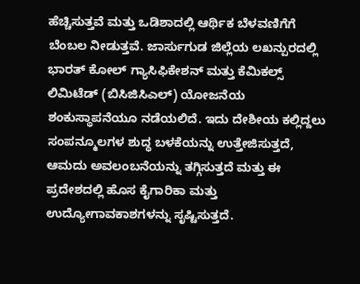ಹೆಚ್ಚಿಸುತ್ತವೆ ಮತ್ತು ಒಡಿಶಾದಲ್ಲಿ ಆರ್ಥಿಕ ಬೆಳವಣಿಗೆಗೆ ಬೆಂಬಲ ನೀಡುತ್ತವೆ. ಜಾರ್ಸುಗುಡ ಜಿಲ್ಲೆಯ ಲಖನ್ಪುರದಲ್ಲಿ ಭಾರತ್ ಕೋಲ್ ಗ್ಯಾಸಿಫಿಕೇಶನ್ ಮತ್ತು ಕೆಮಿಕಲ್ಸ್ ಲಿಮಿಟೆಡ್ (ಬಿಸಿಜಿಸಿಎಲ್) ಯೋಜನೆಯ ಶಂಕುಸ್ಥಾಪನೆಯೂ ನಡೆಯಲಿದೆ. ಇದು ದೇಶೀಯ ಕಲ್ಲಿದ್ದಲು ಸಂಪನ್ಮೂಲಗಳ ಶುದ್ಧ ಬಳಕೆಯನ್ನು ಉತ್ತೇಜಿಸುತ್ತದೆ, ಆಮದು ಅವಲಂಬನೆಯನ್ನು ತಗ್ಗಿಸುತ್ತದೆ ಮತ್ತು ಈ ಪ್ರದೇಶದಲ್ಲಿ ಹೊಸ ಕೈಗಾರಿಕಾ ಮತ್ತು ಉದ್ಯೋಗಾವಕಾಶಗಳನ್ನು ಸೃಷ್ಟಿಸುತ್ತದೆ.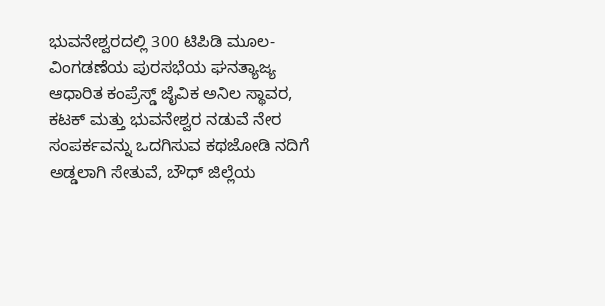ಭುವನೇಶ್ವರದಲ್ಲಿ 300 ಟಿಪಿಡಿ ಮೂಲ-ವಿಂಗಡಣೆಯ ಪುರಸಭೆಯ ಘನತ್ಯಾಜ್ಯ ಆಧಾರಿತ ಕಂಪ್ರೆಸ್ಡ್ ಜೈವಿಕ ಅನಿಲ ಸ್ಥಾವರ, ಕಟಕ್ ಮತ್ತು ಭುವನೇಶ್ವರ ನಡುವೆ ನೇರ ಸಂಪರ್ಕವನ್ನು ಒದಗಿಸುವ ಕಥಜೋಡಿ ನದಿಗೆ ಅಡ್ಡಲಾಗಿ ಸೇತುವೆ, ಬೌಧ್ ಜಿಲ್ಲೆಯ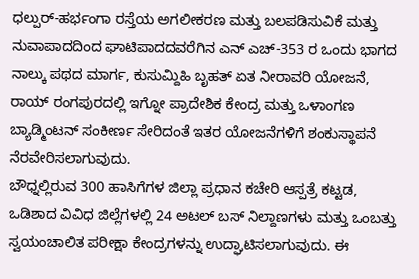ಧಲ್ಪುರ್-ಹರ್ಭಂಗಾ ರಸ್ತೆಯ ಅಗಲೀಕರಣ ಮತ್ತು ಬಲಪಡಿಸುವಿಕೆ ಮತ್ತು ನುವಾಪಾದದಿಂದ ಘಾಟಿಪಾದದವರೆಗಿನ ಎನ್ ಎಚ್-353 ರ ಒಂದು ಭಾಗದ ನಾಲ್ಕು ಪಥದ ಮಾರ್ಗ, ಕುಸುಮ್ದಿಹಿ ಬೃಹತ್ ಏತ ನೀರಾವರಿ ಯೋಜನೆ, ರಾಯ್ ರಂಗಪುರದಲ್ಲಿ ಇಗ್ನೋ ಪ್ರಾದೇಶಿಕ ಕೇಂದ್ರ ಮತ್ತು ಒಳಾಂಗಣ ಬ್ಯಾಡ್ಮಿಂಟನ್ ಸಂಕೀರ್ಣ ಸೇರಿದಂತೆ ಇತರ ಯೋಜನೆಗಳಿಗೆ ಶಂಕುಸ್ಥಾಪನೆ ನೆರವೇರಿಸಲಾಗುವುದು.
ಬೌಧ್ನಲ್ಲಿರುವ 300 ಹಾಸಿಗೆಗಳ ಜಿಲ್ಲಾ ಪ್ರಧಾನ ಕಚೇರಿ ಆಸ್ಪತ್ರೆ ಕಟ್ಟಡ, ಒಡಿಶಾದ ವಿವಿಧ ಜಿಲ್ಲೆಗಳಲ್ಲಿ 24 ಅಟಲ್ ಬಸ್ ನಿಲ್ದಾಣಗಳು ಮತ್ತು ಒಂಬತ್ತು ಸ್ವಯಂಚಾಲಿತ ಪರೀಕ್ಷಾ ಕೇಂದ್ರಗಳನ್ನು ಉದ್ಘಾಟಿಸಲಾಗುವುದು. ಈ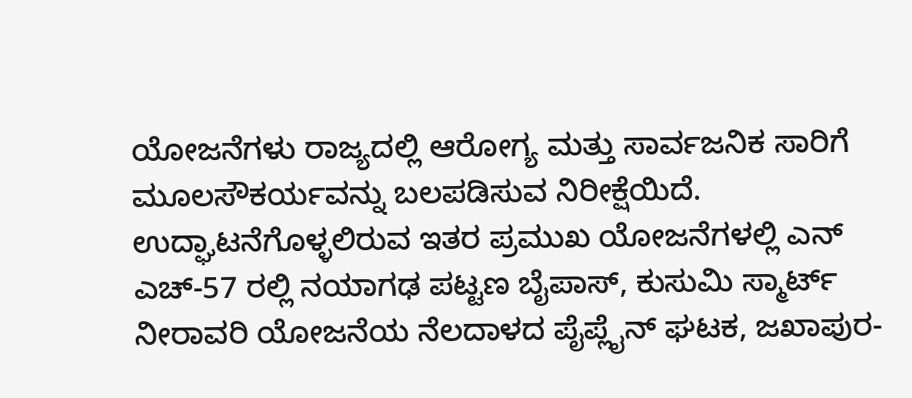ಯೋಜನೆಗಳು ರಾಜ್ಯದಲ್ಲಿ ಆರೋಗ್ಯ ಮತ್ತು ಸಾರ್ವಜನಿಕ ಸಾರಿಗೆ ಮೂಲಸೌಕರ್ಯವನ್ನು ಬಲಪಡಿಸುವ ನಿರೀಕ್ಷೆಯಿದೆ. ಉದ್ಘಾಟನೆಗೊಳ್ಳಲಿರುವ ಇತರ ಪ್ರಮುಖ ಯೋಜನೆಗಳಲ್ಲಿ ಎನ್ ಎಚ್-57 ರಲ್ಲಿ ನಯಾಗಢ ಪಟ್ಟಣ ಬೈಪಾಸ್, ಕುಸುಮಿ ಸ್ಮಾರ್ಟ್ ನೀರಾವರಿ ಯೋಜನೆಯ ನೆಲದಾಳದ ಪೈಪ್ಲೈನ್ ಘಟಕ, ಜಖಾಪುರ-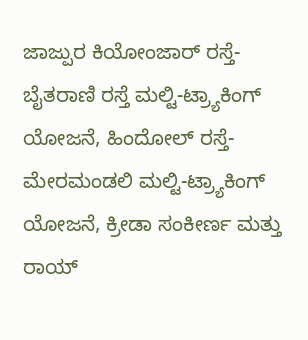ಜಾಜ್ಪುರ ಕಿಯೋಂಜಾರ್ ರಸ್ತೆ-ಬೈತರಾಣಿ ರಸ್ತೆ ಮಲ್ಟಿ-ಟ್ರ್ಯಾಕಿಂಗ್ ಯೋಜನೆ, ಹಿಂದೋಲ್ ರಸ್ತೆ-ಮೇರಮಂಡಲಿ ಮಲ್ಟಿ-ಟ್ರ್ಯಾಕಿಂಗ್ ಯೋಜನೆ, ಕ್ರೀಡಾ ಸಂಕೀರ್ಣ ಮತ್ತು ರಾಯ್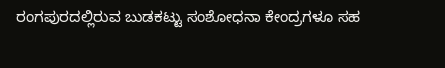ರಂಗಪುರದಲ್ಲಿರುವ ಬುಡಕಟ್ಟು ಸಂಶೋಧನಾ ಕೇಂದ್ರಗಳೂ ಸಹ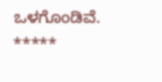ಒಳಗೊಂಡಿವೆ.
*****